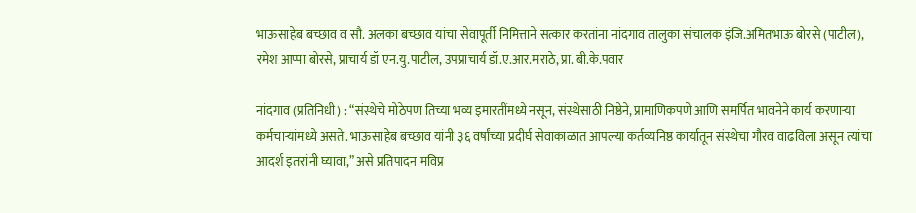भाऊसाहेब बच्छाव व सौ. अलका बच्छाव यांचा सेवापूर्ती निमित्ताने सत्कार करतांना नांदगाव तालुका संचालक इंजि.अमितभाऊ बोरसे (पाटील), रमेश आप्पा बोरसे, प्राचार्य डॉ एन.यु.पाटील, उपप्राचार्य डॉ.ए.आर.मराठे, प्रा. बी.के.पवार

नांदगाव (प्रतिनिधी) : “संस्थेचे मोठेपण तिच्या भव्य इमारतींमध्ये नसून, संस्थेसाठी निष्ठेने, प्रामाणिकपणे आणि समर्पित भावनेने कार्य करणाऱ्या कर्मचाऱ्यांमध्ये असते. भाऊसाहेब बच्छाव यांनी ३६ वर्षांच्या प्रदीर्घ सेवाकाळात आपल्या कर्तव्यनिष्ठ कार्यातून संस्थेचा गौरव वाढविला असून त्यांचा आदर्श इतरांनी घ्यावा,” असे प्रतिपादन मविप्र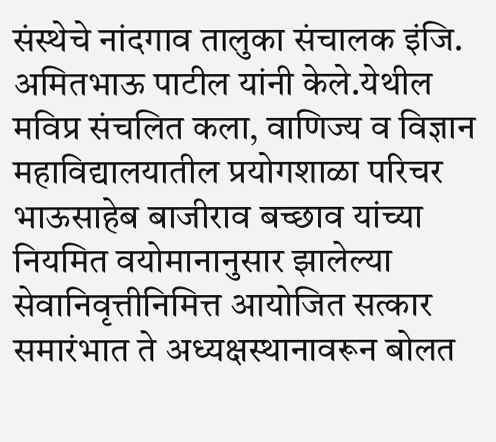संस्थेचे नांदगाव तालुका संचालक इंजि. अमितभाऊ पाटील यांनी केले.येथील मविप्र संचलित कला, वाणिज्य व विज्ञान महाविद्यालयातील प्रयोगशाळा परिचर भाऊसाहेब बाजीराव बच्छाव यांच्या नियमित वयोमानानुसार झालेल्या सेवानिवृत्तीनिमित्त आयोजित सत्कार समारंभात ते अध्यक्षस्थानावरून बोलत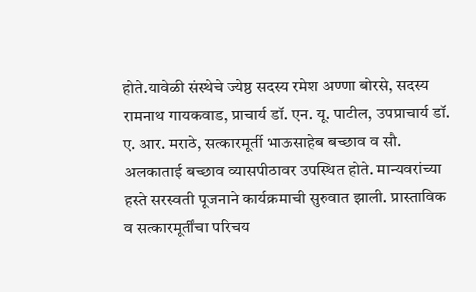होते.यावेळी संस्थेचे ज्येष्ठ सदस्य रमेश अण्णा बोरसे, सदस्य रामनाथ गायकवाड, प्राचार्य डॉ. एन. यू. पाटील, उपप्राचार्य डॉ. ए. आर. मराठे, सत्कारमूर्ती भाऊसाहेब बच्छाव व सौ. अलकाताई बच्छाव व्यासपीठावर उपस्थित होते. मान्यवरांच्या हस्ते सरस्वती पूजनाने कार्यक्रमाची सुरुवात झाली. प्रास्ताविक व सत्कारमूर्तींचा परिचय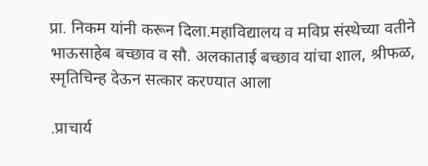प्रा. निकम यांनी करून दिला.महाविद्यालय व मविप्र संस्थेच्या वतीने भाऊसाहेब बच्छाव व सौ. अलकाताई बच्छाव यांचा शाल, श्रीफळ, स्मृतिचिन्ह देऊन सत्कार करण्यात आला

.प्राचार्य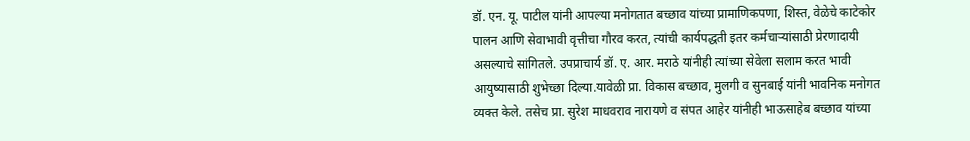डॉ. एन. यू. पाटील यांनी आपल्या मनोगतात बच्छाव यांच्या प्रामाणिकपणा, शिस्त, वेळेचे काटेकोर पालन आणि सेवाभावी वृत्तीचा गौरव करत, त्यांची कार्यपद्धती इतर कर्मचाऱ्यांसाठी प्रेरणादायी असल्याचे सांगितले. उपप्राचार्य डॉ. ए. आर. मराठे यांनीही त्यांच्या सेवेला सलाम करत भावी आयुष्यासाठी शुभेच्छा दिल्या.यावेळी प्रा. विकास बच्छाव, मुलगी व सुनबाई यांनी भावनिक मनोगत व्यक्त केले. तसेच प्रा. सुरेश माधवराव नारायणे व संपत आहेर यांनीही भाऊसाहेब बच्छाव यांच्या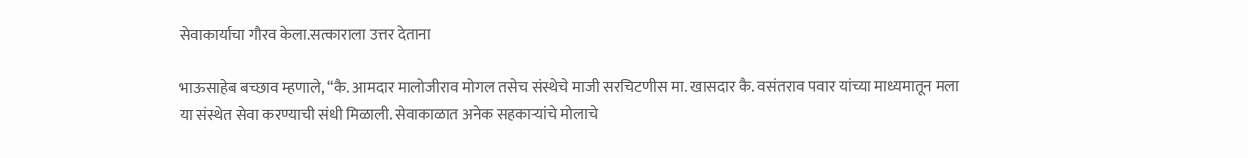सेवाकार्याचा गौरव केला.सत्काराला उत्तर देताना

भाऊसाहेब बच्छाव म्हणाले, “कै. आमदार मालोजीराव मोगल तसेच संस्थेचे माजी सरचिटणीस मा. खासदार कै. वसंतराव पवार यांच्या माध्यमातून मला या संस्थेत सेवा करण्याची संधी मिळाली. सेवाकाळात अनेक सहकाऱ्यांचे मोलाचे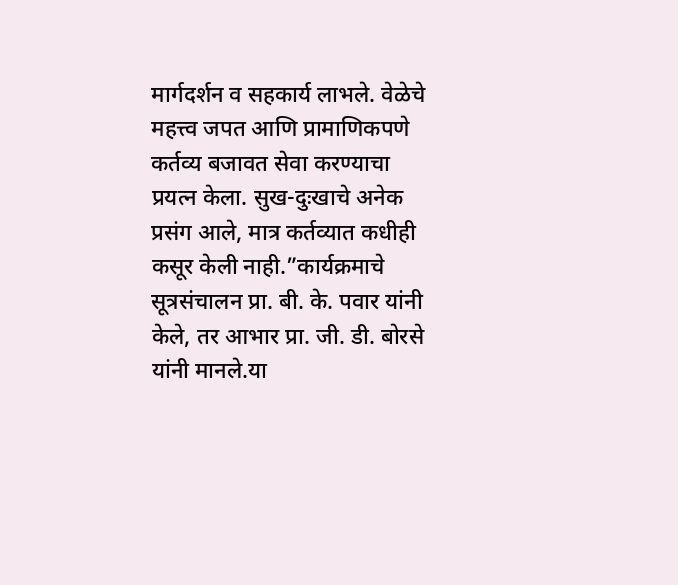मार्गदर्शन व सहकार्य लाभले. वेळेचे महत्त्व जपत आणि प्रामाणिकपणे कर्तव्य बजावत सेवा करण्याचा प्रयत्न केला. सुख-दुःखाचे अनेक प्रसंग आले, मात्र कर्तव्यात कधीही कसूर केली नाही.”कार्यक्रमाचे सूत्रसंचालन प्रा. बी. के. पवार यांनी केले, तर आभार प्रा. जी. डी. बोरसे यांनी मानले.या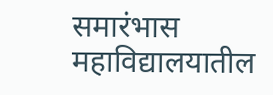समारंभास महाविद्यालयातील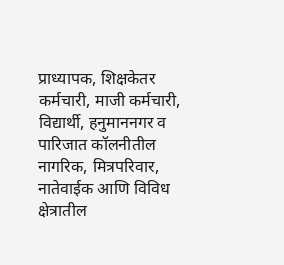प्राध्यापक, शिक्षकेतर कर्मचारी, माजी कर्मचारी, विद्यार्थी, हनुमाननगर व पारिजात कॉलनीतील नागरिक, मित्रपरिवार, नातेवाईक आणि विविध क्षेत्रातील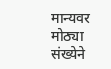मान्यवर मोठ्या संख्येने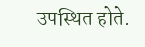उपस्थित होते.